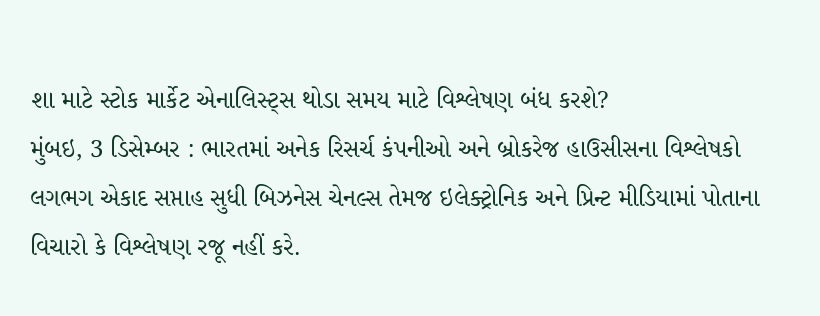શા માટે સ્ટોક માર્કેટ એનાલિસ્ટ્સ થોડા સમય માટે વિશ્લેષણ બંધ કરશે?
મુંબઇ, 3 ડિસેમ્બર : ભારતમાં અનેક રિસર્ચ કંપનીઓ અને બ્રોકરેજ હાઉસીસના વિશ્લેષકો લગભગ એકાદ સપ્તાહ સુધી બિઝનેસ ચેનલ્સ તેમજ ઇલેક્ટ્રોનિક અને પ્રિન્ટ મીડિયામાં પોતાના વિચારો કે વિશ્લેષણ રજૂ નહીં કરે.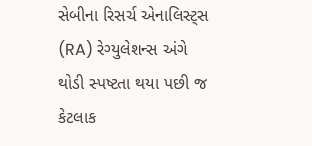સેબીના રિસર્ચ એનાલિસ્ટ્સ (RA) રેગ્યુલેશન્સ અંગે થોડી સ્પષ્ટતા થયા પછી જ કેટલાક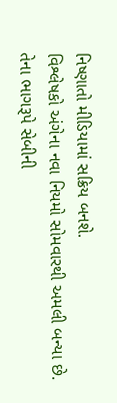નિષ્ણાતો મીડિયામાં સક્રિય બનશે.
વિશ્લેષકો અંગેના નવા નિયમો સોમવારથી અમલી બન્યા છે. તેના ભાગરૂપે સેબીની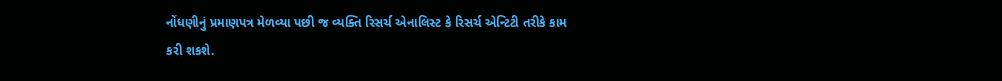નોંધણીનું પ્રમાણપત્ર મેળવ્યા પછી જ વ્યક્તિ રિસર્ચ એનાલિસ્ટ કે રિસર્ચ એન્ટિટી તરીકે કામ કરી શકશે.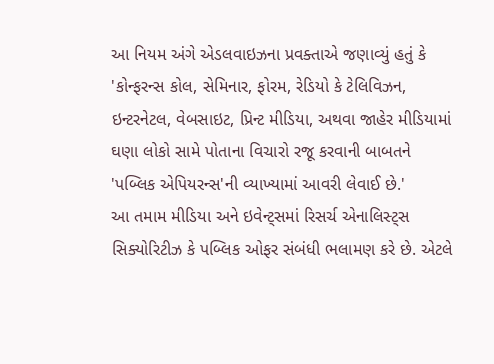આ નિયમ અંગે એડલવાઇઝના પ્રવક્તાએ જણાવ્યું હતું કે 'કોન્ફરન્સ કોલ, સેમિનાર, ફોરમ, રેડિયો કે ટેલિવિઝન, ઇન્ટરનેટલ, વેબસાઇટ, પ્રિન્ટ મીડિયા, અથવા જાહેર મીડિયામાં ઘણા લોકો સામે પોતાના વિચારો રજૂ કરવાની બાબતને 'પબ્લિક એપિયરન્સ'ની વ્યાખ્યામાં આવરી લેવાઈ છે.'
આ તમામ મીડિયા અને ઇવેન્ટ્સમાં રિસર્ચ એનાલિસ્ટ્સ સિક્યોરિટીઝ કે પબ્લિક ઓફર સંબંધી ભલામણ કરે છે. એટલે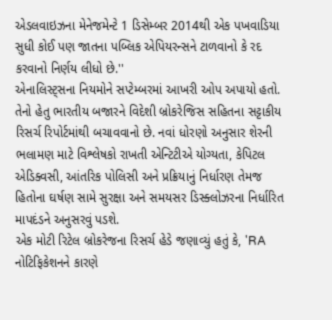એડલવાઇઝના મેનેજમેન્ટે 1 ડિસેમ્બર 2014થી એક પખવાડિયા સુધી કોઈ પણ જાતના પબ્લિક એપિયરન્સને ટાળવાનો કે રદ કરવાનો નિર્ણય લીધો છે.''
એનાલિસ્ટ્સના નિયમોને સપ્ટેમ્બરમાં આખરી ઓપ અપાયો હતો. તેનો હેતુ ભારતીય બજારને વિદેશી બ્રોકરેજિસ સહિતના સટ્ટાકીય રિસર્ચ રિપોર્ટમાંથી બચાવવાનો છે. નવાં ધોરણો અનુસાર શેરની ભલામણ માટે વિશ્લેષકો રાખતી એન્ટિટીએ યોગ્યતા, કેપિટલ એડિક્વસી, આંતરિક પોલિસી અને પ્રક્રિયાનું નિર્ધારણ તેમજ હિતોના ઘર્ષણ સામે સુરક્ષા અને સમયસર ડિસ્ક્લોઝરના નિર્ધારિત માપદંડને અનુસરવું પડશે.
એક મોટી રિટેલ બ્રોકરેજના રિસર્ચ હેડે જણાવ્યું હતું કે, 'RA નોટિફિકેશનને કારણે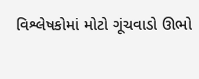વિશ્લેષકોમાં મોટો ગૂંચવાડો ઊભો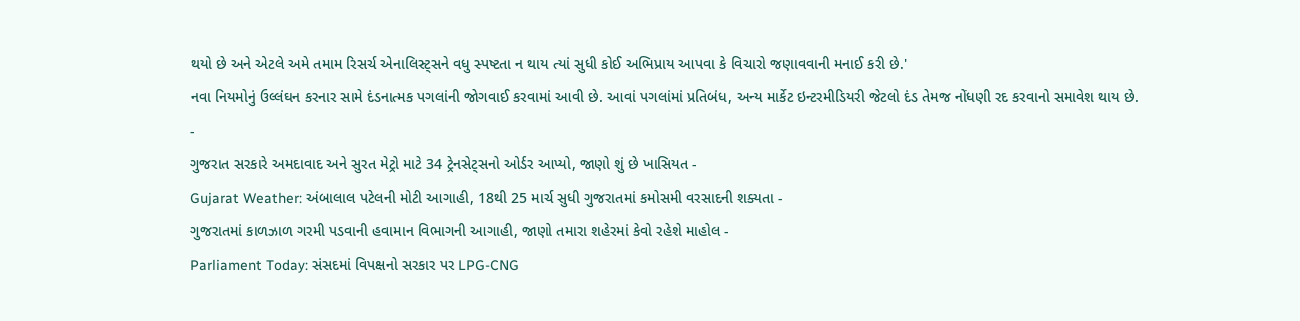થયો છે અને એટલે અમે તમામ રિસર્ચ એનાલિસ્ટ્સને વધુ સ્પષ્ટતા ન થાય ત્યાં સુધી કોઈ અભિપ્રાય આપવા કે વિચારો જણાવવાની મનાઈ કરી છે.'
નવા નિયમોનું ઉલ્લંઘન કરનાર સામે દંડનાત્મક પગલાંની જોગવાઈ કરવામાં આવી છે. આવાં પગલાંમાં પ્રતિબંધ, અન્ય માર્કેટ ઇન્ટરમીડિયરી જેટલો દંડ તેમજ નોંધણી રદ કરવાનો સમાવેશ થાય છે.
-
ગુજરાત સરકારે અમદાવાદ અને સુરત મેટ્રો માટે 34 ટ્રેનસેટ્સનો ઓર્ડર આપ્યો, જાણો શું છે ખાસિયત -
Gujarat Weather: અંબાલાલ પટેલની મોટી આગાહી, 18થી 25 માર્ચ સુધી ગુજરાતમાં કમોસમી વરસાદની શક્યતા -
ગુજરાતમાં કાળઝાળ ગરમી પડવાની હવામાન વિભાગની આગાહી, જાણો તમારા શહેરમાં કેવો રહેશે માહોલ -
Parliament Today: સંસદમાં વિપક્ષનો સરકાર પર LPG-CNG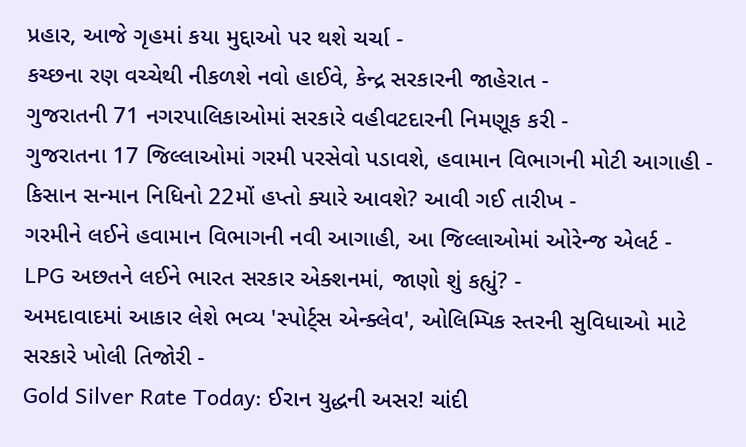પ્રહાર, આજે ગૃહમાં કયા મુદ્દાઓ પર થશે ચર્ચા -
કચ્છના રણ વચ્ચેથી નીકળશે નવો હાઈવે, કેન્દ્ર સરકારની જાહેરાત -
ગુજરાતની 71 નગરપાલિકાઓમાં સરકારે વહીવટદારની નિમણૂક કરી -
ગુજરાતના 17 જિલ્લાઓમાં ગરમી પરસેવો પડાવશે, હવામાન વિભાગની મોટી આગાહી -
કિસાન સન્માન નિધિનો 22મોં હપ્તો ક્યારે આવશે? આવી ગઈ તારીખ -
ગરમીને લઈને હવામાન વિભાગની નવી આગાહી, આ જિલ્લાઓમાં ઓરેન્જ એલર્ટ -
LPG અછતને લઈને ભારત સરકાર એક્શનમાં, જાણો શું કહ્યું? -
અમદાવાદમાં આકાર લેશે ભવ્ય 'સ્પોર્ટ્સ એન્ક્લેવ', ઓલિમ્પિક સ્તરની સુવિધાઓ માટે સરકારે ખોલી તિજોરી -
Gold Silver Rate Today: ઈરાન યુદ્ધની અસર! ચાંદી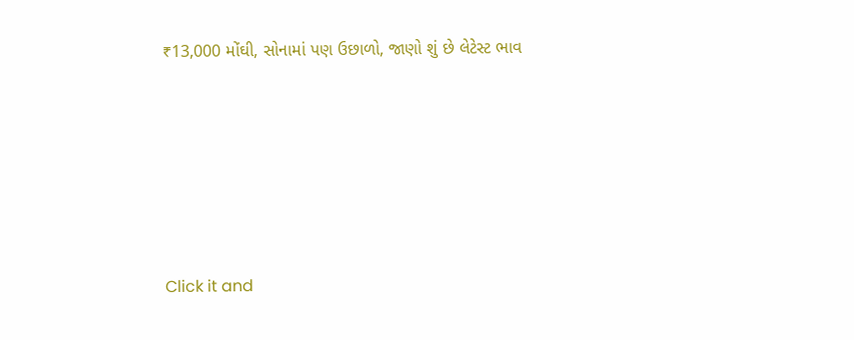₹13,000 મોંઘી, સોનામાં પણ ઉછાળો, જાણો શું છે લેટેસ્ટ ભાવ







Click it and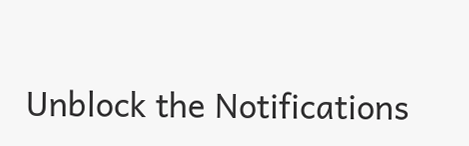Unblock the Notifications